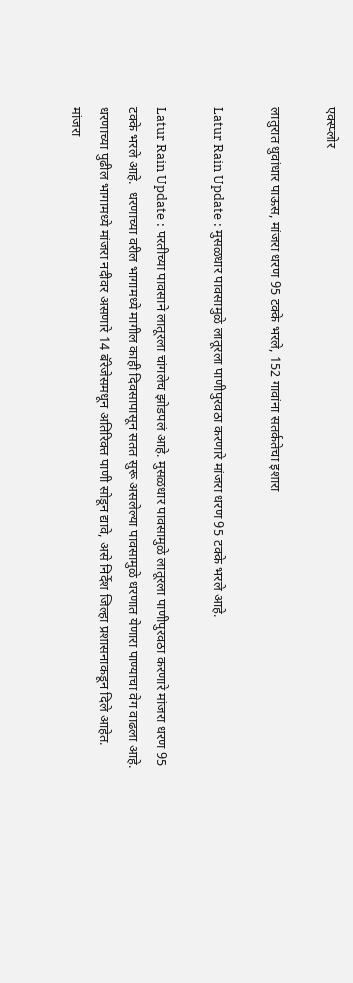एक्स्प्लोर

लातुरात धुवांधार पाऊस, मांजरा धरण 95 टक्के भरले, 152 गावांना सतर्कतेचा इशारा

Latur Rain Update : मुसळधार पावसामुळे लातूरला पाणीपुरवठा करणारे मांजरा धरण 95 टक्के भरले आहे.

Latur Rain Update : परतीच्या पावसाने लातूरला चांगलेच झोडपलं आहे. मुसळधार पावसामुळे लातूरला पाणीपुरवठा करणारे मांजरा धरण 95 टक्के भरले आहे.  धरणाच्या वरील भागामध्ये मागील काही दिवसापासून सतत सुरू असलेल्या पावसामुळे धरणात येणारा पाण्याचा वेग वाढला आहे. धरणाच्या पुढील भागामध्ये मांजरा नदीवर असणारे 14 बॅरेजेसमधून अतिरिक्त पाणी सोडून द्यावे, असे निर्देश जिल्हा प्रशासनाकडून दिले आहेत.  मांजरा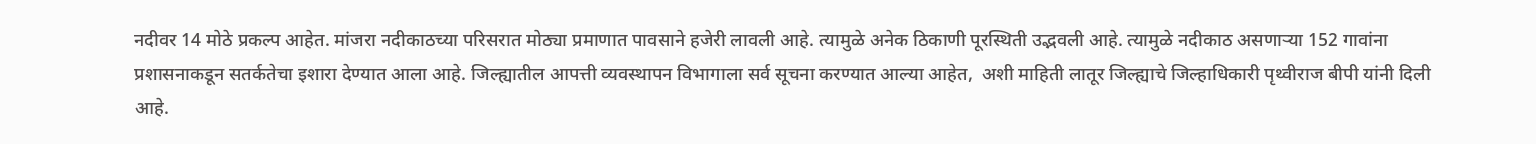नदीवर 14 मोठे प्रकल्प आहेत. मांजरा नदीकाठच्या परिसरात मोठ्या प्रमाणात पावसाने हजेरी लावली आहे. त्यामुळे अनेक ठिकाणी पूरस्थिती उद्भवली आहे. त्यामुळे नदीकाठ असणाऱ्या 152 गावांना प्रशासनाकडून सतर्कतेचा इशारा देण्यात आला आहे. जिल्ह्यातील आपत्ती व्यवस्थापन विभागाला सर्व सूचना करण्यात आल्या आहेत,  अशी माहिती लातूर जिल्ह्याचे जिल्हाधिकारी पृथ्वीराज बीपी यांनी दिली आहे.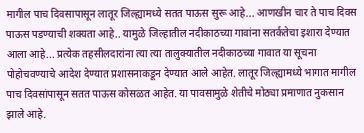मागील पाच दिवसापासून लातूर जिल्ह्यामध्ये सतत पाऊस सुरू आहे... आणखीन चार ते पाच दिवस पाऊस पडण्याची शक्यता आहे.. यामुळे जिल्हातील नदीकाठच्या गावांना सतर्कतेचा इशारा देण्यात आला आहे... प्रत्येक तहसीलदारांना त्या त्या तालुक्यातील नदीकाठच्या गावात या सूचना पोहोचवण्याचे आदेश देण्यात प्रशासनाकडून देण्यात आले आहेत. लातूर जिल्ह्यामध्ये भागात मागील पाच दिवसांपासून सतत पाऊस कोसळत आहेत. या पावसामुळे शेतीचे मोठ्या प्रमाणात नुकसान झाले आहे.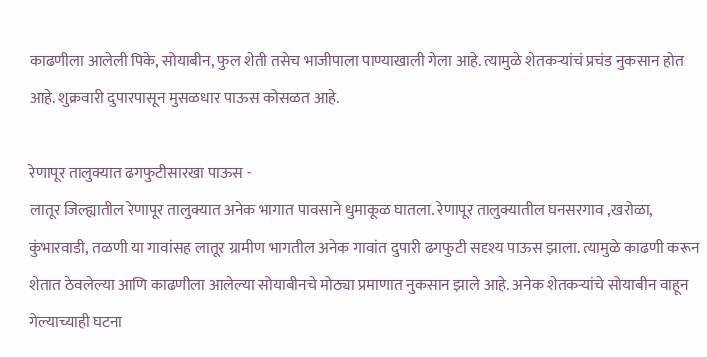काढणीला आलेली पिके, सोयाबीन, फुल शेती तसेच भाजीपाला पाण्याखाली गेला आहे. त्यामुळे शेतकऱ्यांचं प्रचंड नुकसान होत आहे. शुक्रवारी दुपारपासून मुसळधार पाऊस कोसळत आहे.

रेणापूर तालुक्यात ढगफुटीसारखा पाऊस -
लातूर जिल्ह्यातील रेणापूर तालुक्यात अनेक भागात पावसाने धुमाकूळ घातला. रेणापूर तालुक्यातील घनसरगाव ,खरोळा, कुंभारवाडी, तळणी या गावांसह लातूर ग्रामीण भागतील अनेक गावांत दुपारी ढगफुटी सदृश्य पाऊस झाला. त्यामुळे काढणी करून शेतात ठेवलेल्या आणि काढणीला आलेल्या सोयाबीनचे मोठ्या प्रमाणात नुकसान झाले आहे. अनेक शेतकऱ्यांचे सोयाबीन वाहून गेल्याच्याही घटना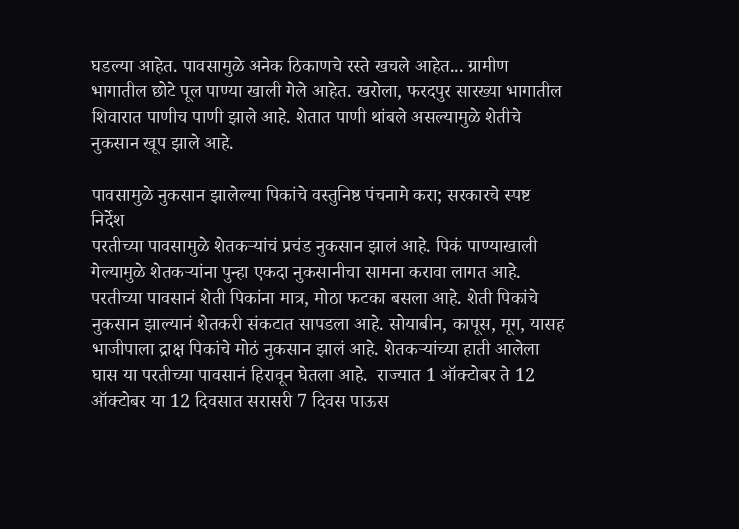घडल्या आहेत. पावसामुळे अनेक ठिकाणचे रस्ते खचले आहेत... ग्रामीण भागातील छोटे पूल पाण्या खाली गेले आहेत. खरोला, फरदपुर सारख्या भागातील शिवारात पाणीच पाणी झाले आहे. शेतात पाणी थांबले असल्यामुळे शेतीचे नुकसान खूप झाले आहे.

पावसामुळे नुकसान झालेल्या पिकांचे वस्तुनिष्ठ पंचनामे करा; सरकारचे स्पष्ट निर्देश
परतीच्या पावसामुळे शेतकऱ्यांचं प्रचंड नुकसान झालं आहे. पिकं पाण्याखाली गेल्यामुळे शेतकऱ्यांना पुन्हा एकदा नुकसानीचा सामना करावा लागत आहे.  परतीच्या पावसानं शेती पिकांना मात्र, मोठा फटका बसला आहे. शेती पिकांचे नुकसान झाल्यानं शेतकरी संकटात सापडला आहे. सोयाबीन, कापूस, मूग, यासह भाजीपाला द्राक्ष पिकांचे मोठं नुकसान झालं आहे. शेतकऱ्यांच्या हाती आलेला घास या परतीच्या पावसानं हिरावून घेतला आहे.  राज्यात 1 ऑक्टोबर ते 12 ऑक्टोबर या 12 दिवसात सरासरी 7 दिवस पाऊस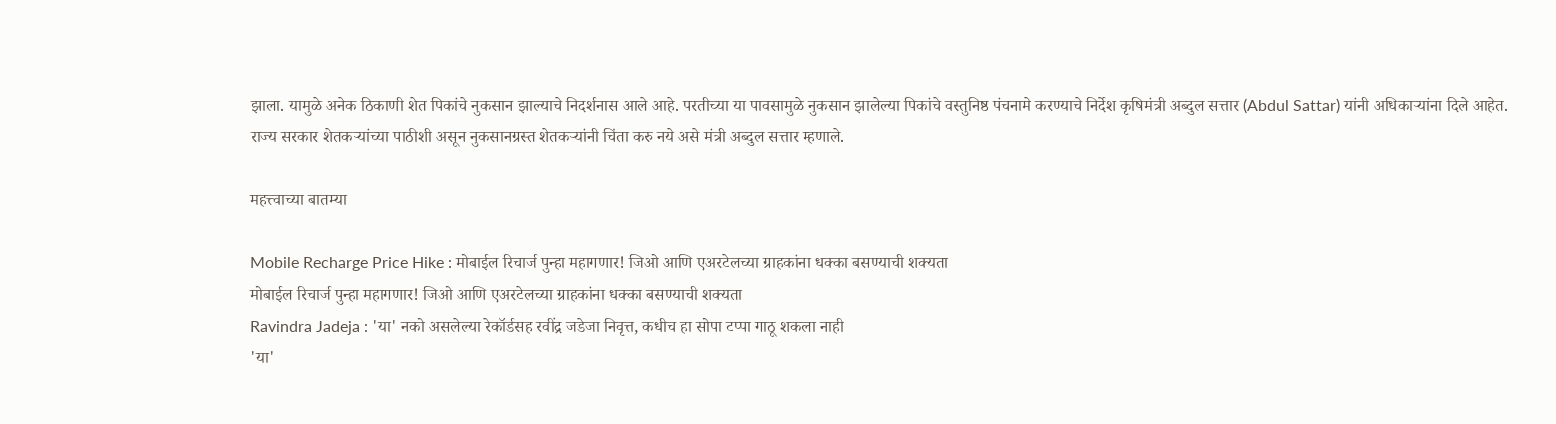झाला. यामुळे अनेक ठिकाणी शेत पिकांचे नुकसान झाल्याचे निदर्शनास आले आहे. परतीच्या या पावसामुळे नुकसान झालेल्या पिकांचे वस्तुनिष्ठ पंचनामे करण्याचे निर्देश कृषिमंत्री अब्दुल सत्तार (Abdul Sattar) यांनी अधिकाऱ्यांना दिले आहेत. राज्य सरकार शेतकऱ्यांच्या पाठीशी असून नुकसानग्रस्त शेतकऱ्यांनी चिंता करु नये असे मंत्री अब्दुल सत्तार म्हणाले.

महत्त्वाच्या बातम्या

Mobile Recharge Price Hike : मोबाईल रिचार्ज पुन्हा महागणार! जिओ आणि एअरटेलच्या ग्राहकांना धक्का बसण्याची शक्यता
मोबाईल रिचार्ज पुन्हा महागणार! जिओ आणि एअरटेलच्या ग्राहकांना धक्का बसण्याची शक्यता
Ravindra Jadeja : 'या' नको असलेल्या रेकॉर्डसह रवींद्र जडेजा निवृत्त, कधीच हा सोपा टप्पा गाठू शकला नाही
'या'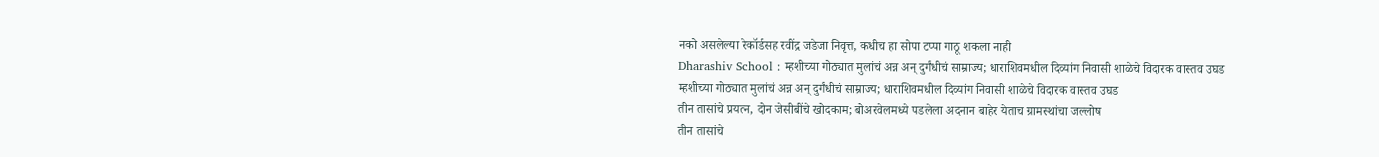नको असलेल्या रेकॉर्डसह रवींद्र जडेजा निवृत्त, कधीच हा सोपा टप्पा गाठू शकला नाही
Dharashiv School : म्हशीच्या गोठ्यात मुलांचं अन्न अन् दुर्गंधीचं साम्राज्य; धाराशिवमधील दिव्यांग निवासी शाळेचे विदारक वास्तव उघड
म्हशीच्या गोठ्यात मुलांचं अन्न अन् दुर्गंधीचं साम्राज्य; धाराशिवमधील दिव्यांग निवासी शाळेचे विदारक वास्तव उघड
तीन तासांचे प्रयत्न, दोन जेसीबींचे खोदकाम; बोअरवेलमध्ये पडलेला अदनान बाहेर येताच ग्रामस्थांचा जल्लोष
तीन तासांचे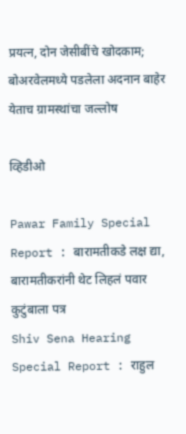प्रयत्न, दोन जेसीबींचे खोदकाम; बोअरवेलमध्ये पडलेला अदनान बाहेर येताच ग्रामस्थांचा जल्लोष

व्हिडीओ

Pawar Family Special Report : बारामतीकडे लक्ष द्या, बारामतीकरांनी थेट लिहलं पवार कुटुंबाला पत्र
Shiv Sena Hearing Special Report : राहुल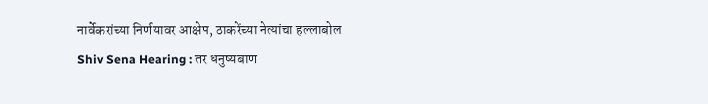नार्वेकरांच्या निर्णयावर आक्षेप, ठाकरेंच्या नेत्यांचा हल्लाबोल
Shiv Sena Hearing : तर धनुष्यबाण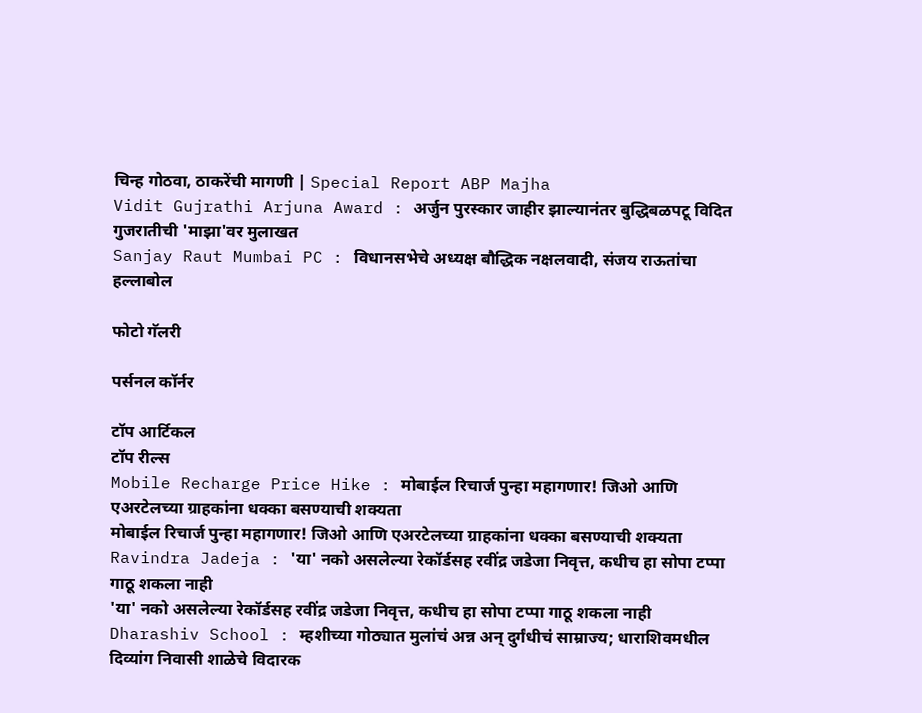चिन्ह गोठवा, ठाकरेंची मागणी | Special Report ABP Majha
Vidit Gujrathi Arjuna Award : अर्जुन पुरस्कार जाहीर झाल्यानंतर बुद्धिबळपटू विदित गुजरातीची 'माझा'वर मुलाखत
Sanjay Raut Mumbai PC : विधानसभेचे अध्यक्ष बौद्धिक नक्षलवादी, संजय राऊतांचा हल्लाबोल

फोटो गॅलरी

पर्सनल कॉर्नर

टॉप आर्टिकल
टॉप रील्स
Mobile Recharge Price Hike : मोबाईल रिचार्ज पुन्हा महागणार! जिओ आणि एअरटेलच्या ग्राहकांना धक्का बसण्याची शक्यता
मोबाईल रिचार्ज पुन्हा महागणार! जिओ आणि एअरटेलच्या ग्राहकांना धक्का बसण्याची शक्यता
Ravindra Jadeja : 'या' नको असलेल्या रेकॉर्डसह रवींद्र जडेजा निवृत्त, कधीच हा सोपा टप्पा गाठू शकला नाही
'या' नको असलेल्या रेकॉर्डसह रवींद्र जडेजा निवृत्त, कधीच हा सोपा टप्पा गाठू शकला नाही
Dharashiv School : म्हशीच्या गोठ्यात मुलांचं अन्न अन् दुर्गंधीचं साम्राज्य; धाराशिवमधील दिव्यांग निवासी शाळेचे विदारक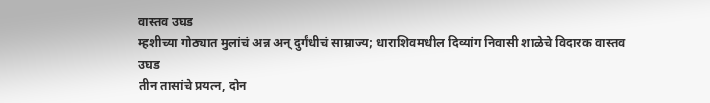वास्तव उघड
म्हशीच्या गोठ्यात मुलांचं अन्न अन् दुर्गंधीचं साम्राज्य; धाराशिवमधील दिव्यांग निवासी शाळेचे विदारक वास्तव उघड
तीन तासांचे प्रयत्न, दोन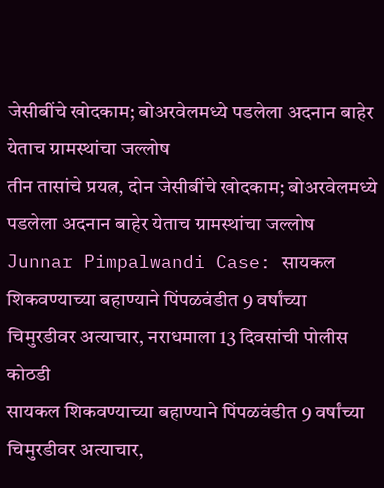जेसीबींचे खोदकाम; बोअरवेलमध्ये पडलेला अदनान बाहेर येताच ग्रामस्थांचा जल्लोष
तीन तासांचे प्रयत्न, दोन जेसीबींचे खोदकाम; बोअरवेलमध्ये पडलेला अदनान बाहेर येताच ग्रामस्थांचा जल्लोष
Junnar Pimpalwandi Case: सायकल शिकवण्याच्या बहाण्याने पिंपळवंडीत 9 वर्षांच्या चिमुरडीवर अत्याचार, नराधमाला 13 दिवसांची पोलीस कोठडी
सायकल शिकवण्याच्या बहाण्याने पिंपळवंडीत 9 वर्षांच्या चिमुरडीवर अत्याचार,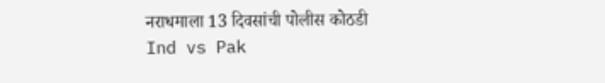नराधमाला 13 दिवसांची पोलीस कोठडी
Ind vs Pak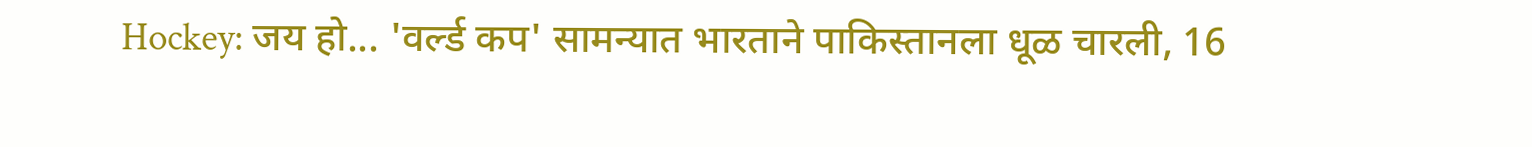Hockey: जय हो... 'वर्ल्ड कप' सामन्यात भारताने पाकिस्तानला धूळ चारली, 16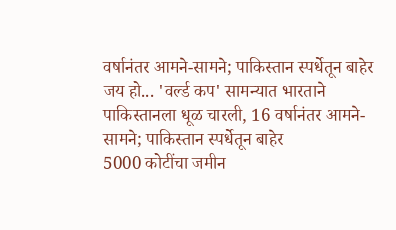वर्षानंतर आमने-सामने; पाकिस्तान स्पर्धेतून बाहेर
जय हो... 'वर्ल्ड कप' सामन्यात भारताने पाकिस्तानला धूळ चारली, 16 वर्षानंतर आमने-सामने; पाकिस्तान स्पर्धेतून बाहेर
5000 कोटींचा जमीन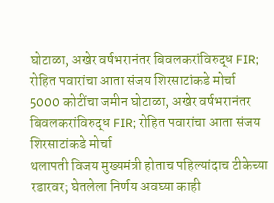घोटाळा, अखेर वर्षभरानंतर बिवलकरांविरुद्ध FIR; रोहित पवारांचा आता संजय शिरसाटांकडे मोर्चा
5000 कोटींचा जमीन घोटाळा, अखेर वर्षभरानंतर बिवलकरांविरुद्ध FIR; रोहित पवारांचा आता संजय शिरसाटांकडे मोर्चा
थलापती विजय मुख्यमंत्री होताच पहिल्यांदाच टीकेच्या रडारवर; घेतलेला निर्णय अवघ्या काही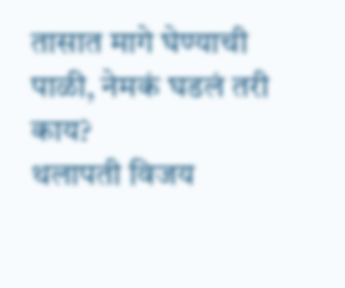तासात मागे घेण्याची पाळी, नेमकं घडलं तरी काय?
थलापती विजय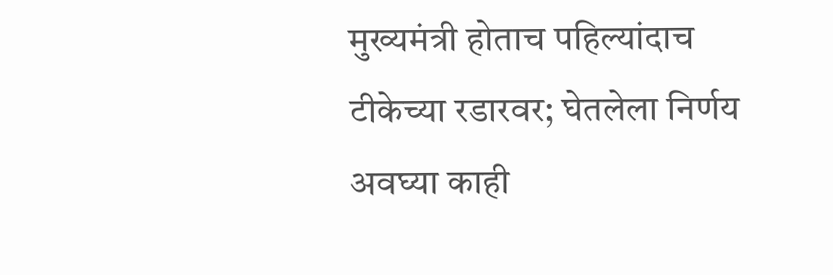मुख्यमंत्री होताच पहिल्यांदाच टीकेच्या रडारवर; घेतलेला निर्णय अवघ्या काही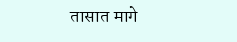तासात मागे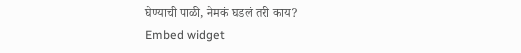घेण्याची पाळी, नेमकं घडलं तरी काय?
Embed widget